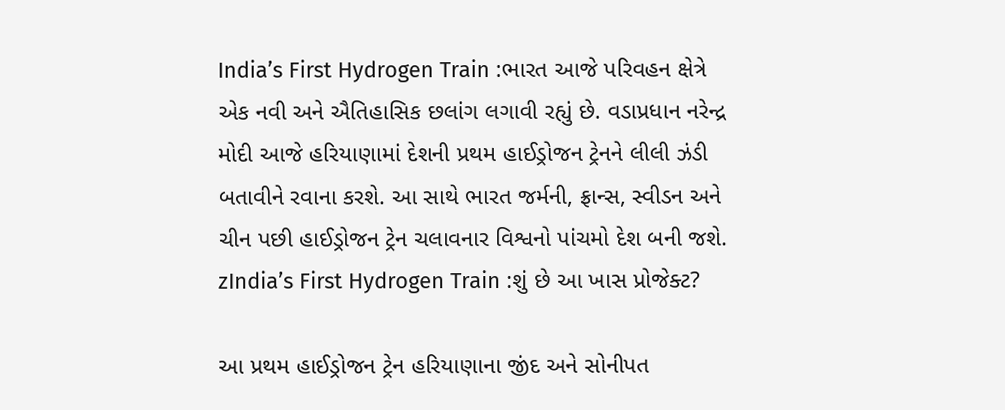India’s First Hydrogen Train :ભારત આજે પરિવહન ક્ષેત્રે એક નવી અને ઐતિહાસિક છલાંગ લગાવી રહ્યું છે. વડાપ્રધાન નરેન્દ્ર મોદી આજે હરિયાણામાં દેશની પ્રથમ હાઈડ્રોજન ટ્રેનને લીલી ઝંડી બતાવીને રવાના કરશે. આ સાથે ભારત જર્મની, ફ્રાન્સ, સ્વીડન અને ચીન પછી હાઈડ્રોજન ટ્રેન ચલાવનાર વિશ્વનો પાંચમો દેશ બની જશે.
zIndia’s First Hydrogen Train :શું છે આ ખાસ પ્રોજેક્ટ?

આ પ્રથમ હાઈડ્રોજન ટ્રેન હરિયાણાના જીંદ અને સોનીપત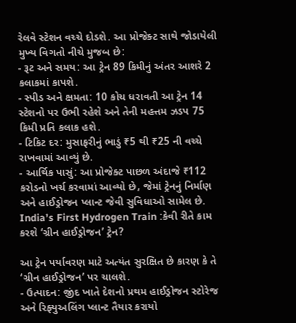રેલવે સ્ટેશન વચ્ચે દોડશે. આ પ્રોજેક્ટ સાથે જોડાયેલી મુખ્ય વિગતો નીચે મુજબ છે:
- રૂટ અને સમય: આ ટ્રેન 89 કિમીનું અંતર આશરે 2 કલાકમાં કાપશે.
- સ્પીડ અને ક્ષમતા: 10 કોચ ધરાવતી આ ટ્રેન 14 સ્ટેશનો પર ઉભી રહેશે અને તેની મહત્તમ ઝડપ 75 કિમી પ્રતિ કલાક હશે.
- ટિકિટ દર: મુસાફરીનું ભાડું ₹5 થી ₹25 ની વચ્ચે રાખવામાં આવ્યું છે.
- આર્થિક પાસું: આ પ્રોજેક્ટ પાછળ અંદાજે ₹112 કરોડનો ખર્ચ કરવામાં આવ્યો છે, જેમાં ટ્રેનનું નિર્માણ અને હાઈડ્રોજન પ્લાન્ટ જેવી સુવિધાઓ સામેલ છે.
India’s First Hydrogen Train :કેવી રીતે કામ કરશે ‘ગ્રીન હાઈડ્રોજન’ ટ્રેન?

આ ટ્રેન પર્યાવરણ માટે અત્યંત સુરક્ષિત છે કારણ કે તે ‘ગ્રીન હાઈડ્રોજન’ પર ચાલશે.
- ઉત્પાદન: જીંદ ખાતે દેશનો પ્રથમ હાઈડ્રોજન સ્ટોરેજ અને રિફ્યુઅલિંગ પ્લાન્ટ તૈયાર કરાયો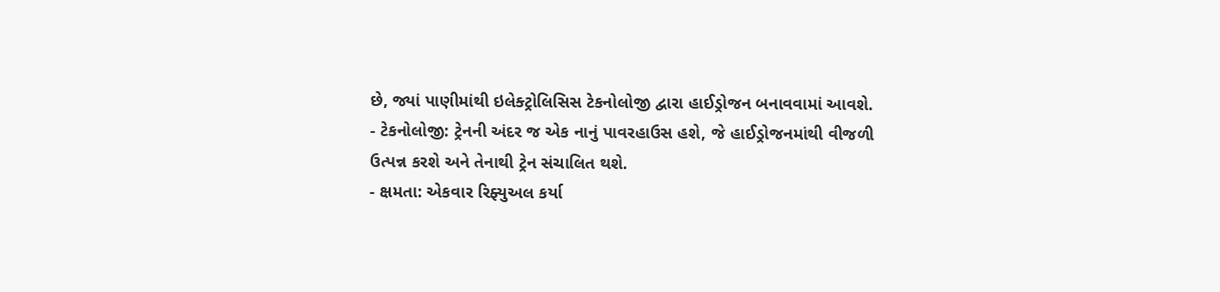છે, જ્યાં પાણીમાંથી ઇલેક્ટ્રોલિસિસ ટેકનોલોજી દ્વારા હાઈડ્રોજન બનાવવામાં આવશે.
- ટેકનોલોજી: ટ્રેનની અંદર જ એક નાનું પાવરહાઉસ હશે, જે હાઈડ્રોજનમાંથી વીજળી ઉત્પન્ન કરશે અને તેનાથી ટ્રેન સંચાલિત થશે.
- ક્ષમતા: એકવાર રિફ્યુઅલ કર્યા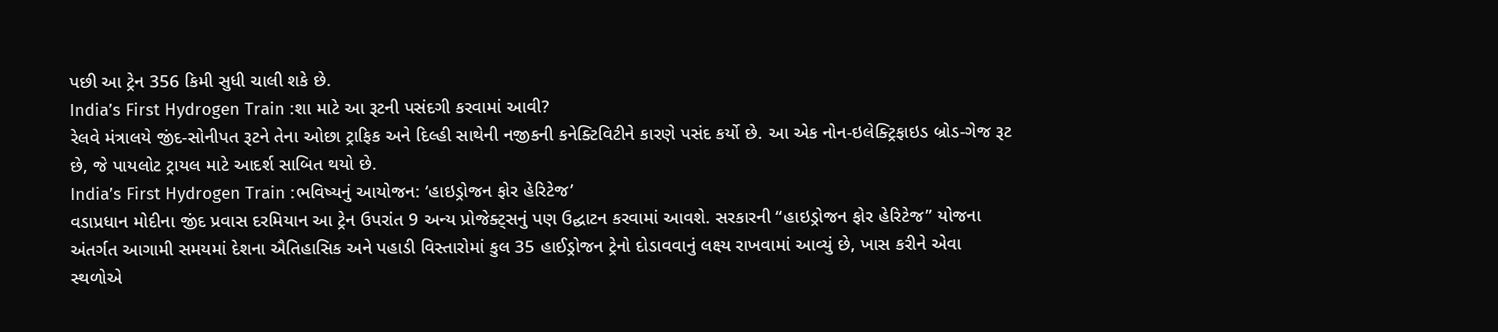પછી આ ટ્રેન 356 કિમી સુધી ચાલી શકે છે.
India’s First Hydrogen Train :શા માટે આ રૂટની પસંદગી કરવામાં આવી?
રેલવે મંત્રાલયે જીંદ-સોનીપત રૂટને તેના ઓછા ટ્રાફિક અને દિલ્હી સાથેની નજીકની કનેક્ટિવિટીને કારણે પસંદ કર્યો છે. આ એક નોન-ઇલેક્ટ્રિફાઇડ બ્રોડ-ગેજ રૂટ છે, જે પાયલોટ ટ્રાયલ માટે આદર્શ સાબિત થયો છે.
India’s First Hydrogen Train :ભવિષ્યનું આયોજન: ‘હાઇડ્રોજન ફોર હેરિટેજ’
વડાપ્રધાન મોદીના જીંદ પ્રવાસ દરમિયાન આ ટ્રેન ઉપરાંત 9 અન્ય પ્રોજેક્ટ્સનું પણ ઉદ્ઘાટન કરવામાં આવશે. સરકારની “હાઇડ્રોજન ફોર હેરિટેજ” યોજના અંતર્ગત આગામી સમયમાં દેશના ઐતિહાસિક અને પહાડી વિસ્તારોમાં કુલ 35 હાઈડ્રોજન ટ્રેનો દોડાવવાનું લક્ષ્ય રાખવામાં આવ્યું છે, ખાસ કરીને એવા સ્થળોએ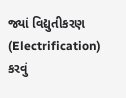જ્યાં વિદ્યુતીકરણ (Electrification) કરવું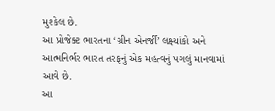મુશ્કેલ છે.
આ પ્રોજેક્ટ ભારતના ‘ગ્રીન એનર્જી’ લક્ષ્યાંકો અને આત્મનિર્ભર ભારત તરફનું એક મહત્વનું પગલું માનવામાં આવે છે.
આ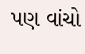પણ વાંચો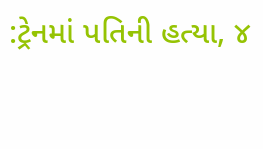:ટ્રેનમાં પતિની હત્યા, ૪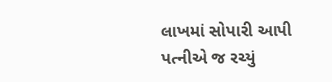લાખમાં સોપારી આપી પત્નીએ જ રચ્યું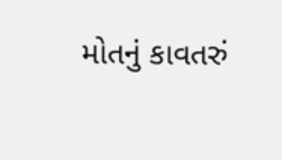મોતનું કાવતરું